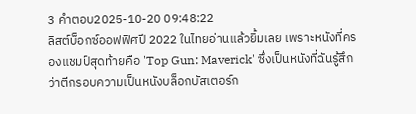3 คำตอบ2025-10-20 09:48:22
ลิสต์บ็อกซ์ออฟฟิศปี 2022 ในไทยอ่านแล้วยิ้มเลย เพราะหนังที่ครองแชมป์สุดท้ายคือ 'Top Gun: Maverick' ซึ่งเป็นหนังที่ฉันรู้สึกว่าตีกรอบความเป็นหนังบล็อกบัสเตอร์ก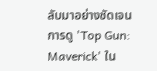ลับมาอย่างชัดเจน
การดู 'Top Gun: Maverick' ใน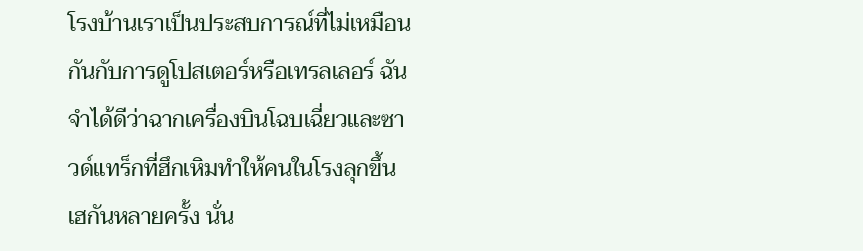โรงบ้านเราเป็นประสบการณ์ที่ไม่เหมือนกันกับการดูโปสเตอร์หรือเทรลเลอร์ ฉันจำได้ดีว่าฉากเครื่องบินโฉบเฉี่ยวและซาวด์แทร็กที่ฮึกเหิมทำให้คนในโรงลุกขึ้นเฮกันหลายครั้ง นั่น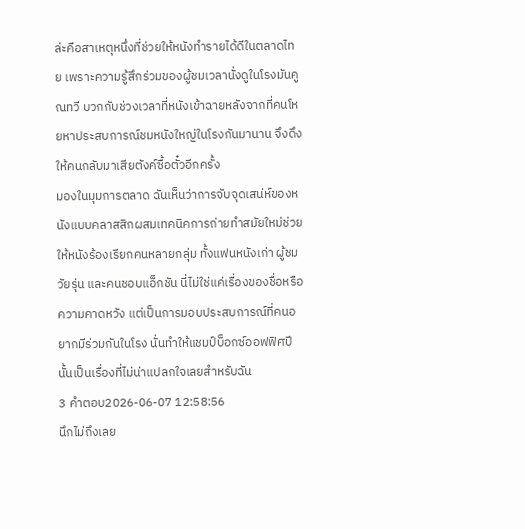ล่ะคือสาเหตุหนึ่งที่ช่วยให้หนังทำรายได้ดีในตลาดไทย เพราะความรู้สึกร่วมของผู้ชมเวลานั่งดูในโรงมันคูณทวี บวกกับช่วงเวลาที่หนังเข้าฉายหลังจากที่คนโหยหาประสบการณ์ชมหนังใหญ่ในโรงกันมานาน จึงดึงให้คนกลับมาเสียตังค์ซื้อตั๋วอีกครั้ง
มองในมุมการตลาด ฉันเห็นว่าการจับจุดเสน่ห์ของหนังแบบคลาสสิกผสมเทคนิคการถ่ายทำสมัยใหม่ช่วยให้หนังร้องเรียกคนหลายกลุ่ม ทั้งแฟนหนังเก่า ผู้ชมวัยรุ่น และคนชอบแอ็กชัน นี่ไม่ใช่แค่เรื่องของชื่อหรือความคาดหวัง แต่เป็นการมอบประสบการณ์ที่คนอยากมีร่วมกันในโรง นั่นทำให้แชมป์บ็อกซ์ออฟฟิศปีนั้นเป็นเรื่องที่ไม่น่าแปลกใจเลยสำหรับฉัน
3 คำตอบ2026-06-07 12:58:56
นึกไม่ถึงเลย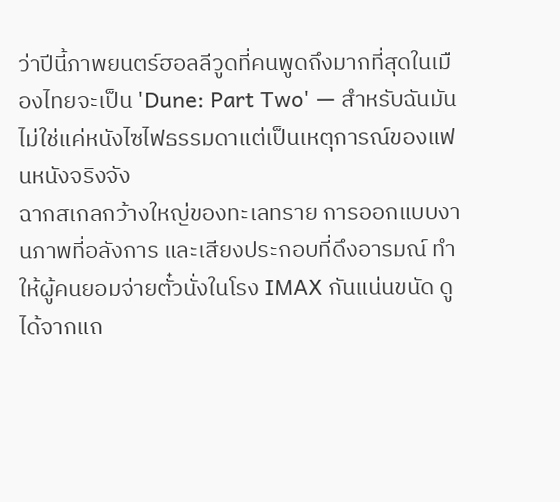ว่าปีนี้ภาพยนตร์ฮอลลีวูดที่คนพูดถึงมากที่สุดในเมืองไทยจะเป็น 'Dune: Part Two' — สำหรับฉันมันไม่ใช่แค่หนังไซไฟธรรมดาแต่เป็นเหตุการณ์ของแฟนหนังจริงจัง
ฉากสเกลกว้างใหญ่ของทะเลทราย การออกแบบงานภาพที่อลังการ และเสียงประกอบที่ดึงอารมณ์ ทำให้ผู้คนยอมจ่ายตั๋วนั่งในโรง IMAX กันแน่นขนัด ดูได้จากแถ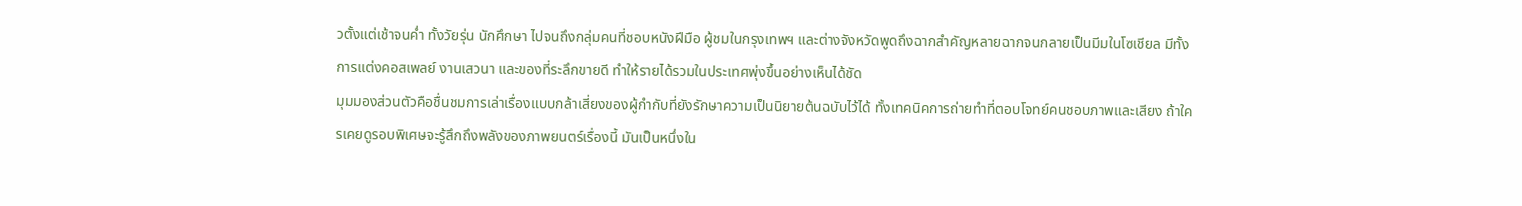วตั้งแต่เช้าจนค่ำ ทั้งวัยรุ่น นักศึกษา ไปจนถึงกลุ่มคนที่ชอบหนังฝีมือ ผู้ชมในกรุงเทพฯ และต่างจังหวัดพูดถึงฉากสำคัญหลายฉากจนกลายเป็นมีมในโซเชียล มีทั้งการแต่งคอสเพลย์ งานเสวนา และของที่ระลึกขายดี ทำให้รายได้รวมในประเทศพุ่งขึ้นอย่างเห็นได้ชัด
มุมมองส่วนตัวคือชื่นชมการเล่าเรื่องแบบกล้าเสี่ยงของผู้กำกับที่ยังรักษาความเป็นนิยายต้นฉบับไว้ได้ ทั้งเทคนิคการถ่ายทำที่ตอบโจทย์คนชอบภาพและเสียง ถ้าใครเคยดูรอบพิเศษจะรู้สึกถึงพลังของภาพยนตร์เรื่องนี้ มันเป็นหนึ่งใน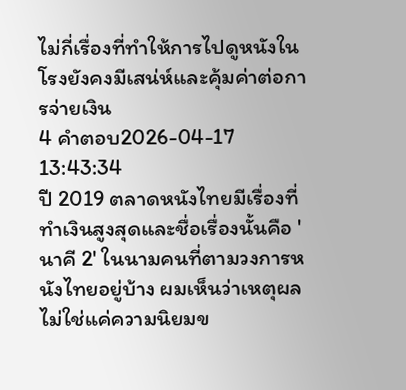ไม่กี่เรื่องที่ทำให้การไปดูหนังในโรงยังคงมีเสน่ห์และคุ้มค่าต่อการจ่ายเงิน
4 คำตอบ2026-04-17 13:43:34
ปี 2019 ตลาดหนังไทยมีเรื่องที่ทำเงินสูงสุดและชื่อเรื่องนั้นคือ 'นาคี 2' ในนามคนที่ตามวงการหนังไทยอยู่บ้าง ผมเห็นว่าเหตุผลไม่ใช่แค่ความนิยมข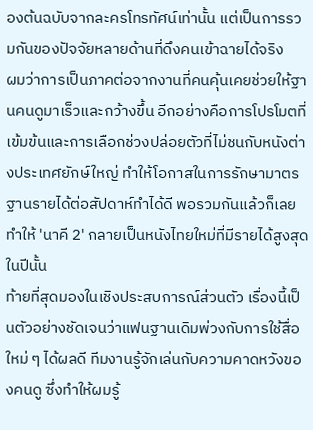องต้นฉบับจากละครโทรทัศน์เท่านั้น แต่เป็นการรวมกันของปัจจัยหลายด้านที่ดึงคนเข้าฉายได้จริง
ผมว่าการเป็นภาคต่อจากงานที่คนคุ้นเคยช่วยให้ฐานคนดูมาเร็วและกว้างขึ้น อีกอย่างคือการโปรโมตที่เข้มข้นและการเลือกช่วงปล่อยตัวที่ไม่ชนกับหนังต่างประเทศยักษ์ใหญ่ ทำให้โอกาสในการรักษามาตรฐานรายได้ต่อสัปดาห์ทำได้ดี พอรวมกันแล้วก็เลยทำให้ 'นาคี 2' กลายเป็นหนังไทยใหม่ที่มีรายได้สูงสุดในปีนั้น
ท้ายที่สุดมองในเชิงประสบการณ์ส่วนตัว เรื่องนี้เป็นตัวอย่างชัดเจนว่าแฟนฐานเดิมพ่วงกับการใช้สื่อใหม่ ๆ ได้ผลดี ทีมงานรู้จักเล่นกับความคาดหวังของคนดู ซึ่งทำให้ผมรู้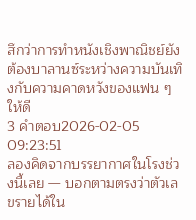สึกว่าการทำหนังเชิงพาณิชย์ยังต้องบาลานซ์ระหว่างความบันเทิงกับความคาดหวังของแฟน ๆ ให้ดี
3 คำตอบ2026-02-05 09:23:51
ลองคิดจากบรรยากาศในโรงช่วงนี้เลย — บอกตามตรงว่าตัวเลขรายได้ใน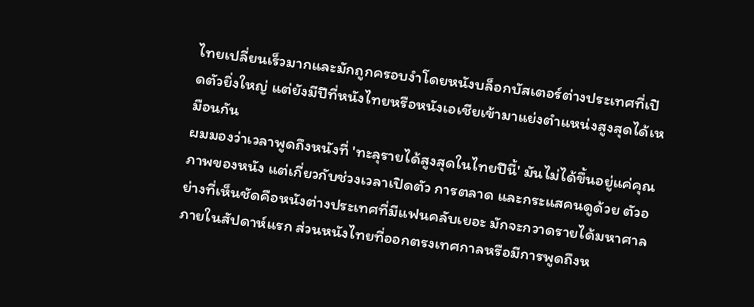ไทยเปลี่ยนเร็วมากและมักถูกครอบงำโดยหนังบล็อกบัสเตอร์ต่างประเทศที่เปิดตัวยิ่งใหญ่ แต่ยังมีปีที่หนังไทยหรือหนังเอเชียเข้ามาแย่งตำแหน่งสูงสุดได้เหมือนกัน
ผมมองว่าเวลาพูดถึงหนังที่ 'ทะลุรายได้สูงสุดในไทยปีนี้' มันไม่ได้ขึ้นอยู่แค่คุณภาพของหนัง แต่เกี่ยวกับช่วงเวลาเปิดตัว การตลาด และกระแสคนดูด้วย ตัวอย่างที่เห็นชัดคือหนังต่างประเทศที่มีแฟนคลับเยอะ มักจะกวาดรายได้มหาศาลภายในสัปดาห์แรก ส่วนหนังไทยที่ออกตรงเทศกาลหรือมีการพูดถึงห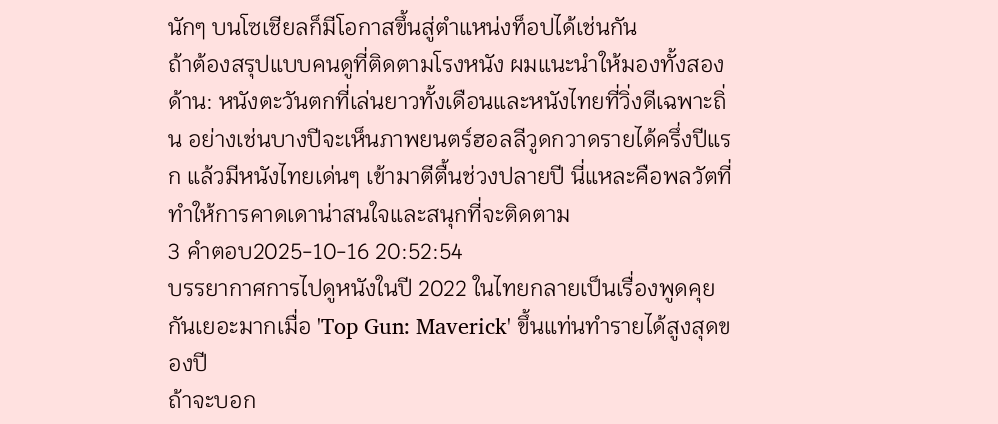นักๆ บนโซเชียลก็มีโอกาสขึ้นสู่ตำแหน่งท็อปได้เช่นกัน
ถ้าต้องสรุปแบบคนดูที่ติดตามโรงหนัง ผมแนะนำให้มองทั้งสองด้าน: หนังตะวันตกที่เล่นยาวทั้งเดือนและหนังไทยที่วิ่งดีเฉพาะถิ่น อย่างเช่นบางปีจะเห็นภาพยนตร์ฮอลลีวูดกวาดรายได้ครึ่งปีแรก แล้วมีหนังไทยเด่นๆ เข้ามาตีตื้นช่วงปลายปี นี่แหละคือพลวัตที่ทำให้การคาดเดาน่าสนใจและสนุกที่จะติดตาม
3 คำตอบ2025-10-16 20:52:54
บรรยากาศการไปดูหนังในปี 2022 ในไทยกลายเป็นเรื่องพูดคุยกันเยอะมากเมื่อ 'Top Gun: Maverick' ขึ้นแท่นทำรายได้สูงสุดของปี
ถ้าจะบอก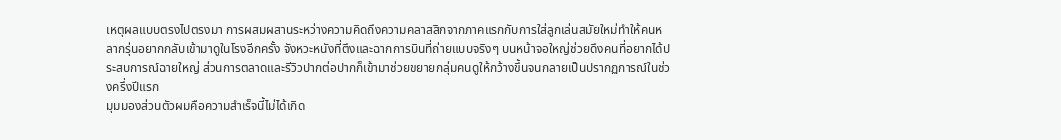เหตุผลแบบตรงไปตรงมา การผสมผสานระหว่างความคิดถึงความคลาสสิกจากภาคแรกกับการใส่ลูกเล่นสมัยใหม่ทำให้คนหลากรุ่นอยากกลับเข้ามาดูในโรงอีกครั้ง จังหวะหนังที่ตึงและฉากการบินที่ถ่ายแบบจริงๆ บนหน้าจอใหญ่ช่วยดึงคนที่อยากได้ประสบการณ์ฉายใหญ่ ส่วนการตลาดและรีวิวปากต่อปากก็เข้ามาช่วยขยายกลุ่มคนดูให้กว้างขึ้นจนกลายเป็นปรากฏการณ์ในช่วงครึ่งปีแรก
มุมมองส่วนตัวผมคือความสำเร็จนี้ไม่ได้เกิด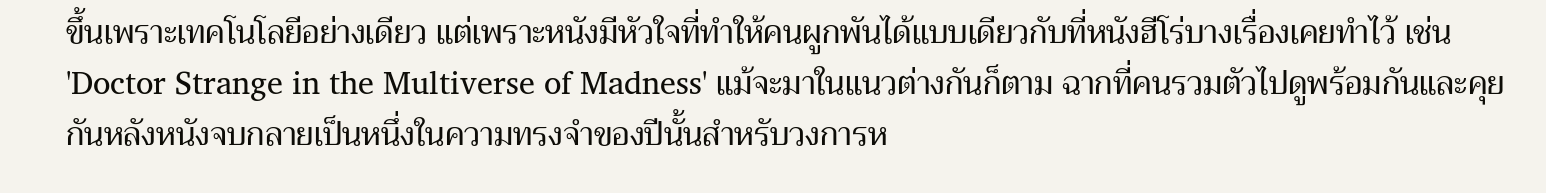ขึ้นเพราะเทคโนโลยีอย่างเดียว แต่เพราะหนังมีหัวใจที่ทำให้คนผูกพันได้แบบเดียวกับที่หนังฮีโร่บางเรื่องเคยทำไว้ เช่น 'Doctor Strange in the Multiverse of Madness' แม้จะมาในแนวต่างกันก็ตาม ฉากที่คนรวมตัวไปดูพร้อมกันและคุยกันหลังหนังจบกลายเป็นหนึ่งในความทรงจำของปีนั้นสำหรับวงการห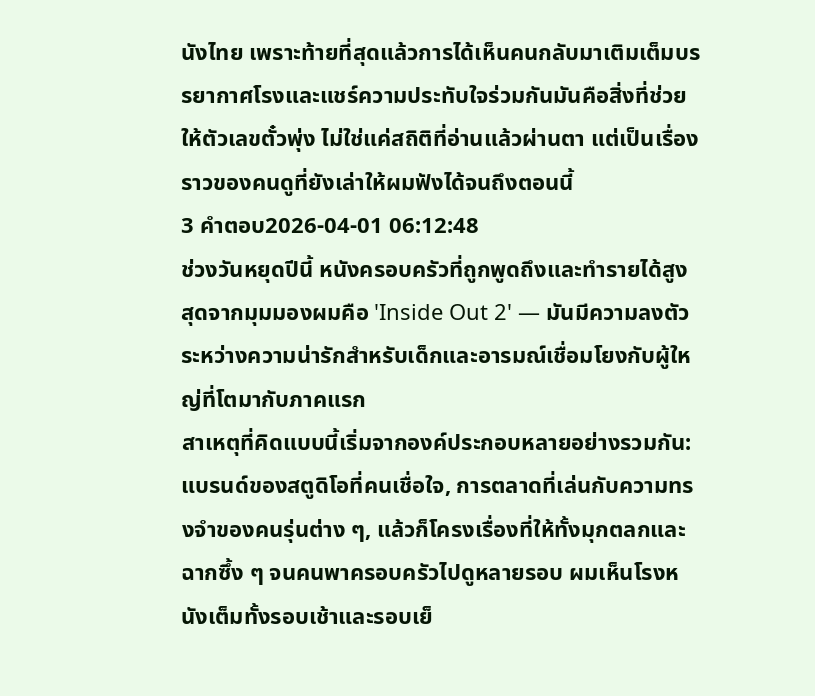นังไทย เพราะท้ายที่สุดแล้วการได้เห็นคนกลับมาเติมเต็มบรรยากาศโรงและแชร์ความประทับใจร่วมกันมันคือสิ่งที่ช่วยให้ตัวเลขตั๋วพุ่ง ไม่ใช่แค่สถิติที่อ่านแล้วผ่านตา แต่เป็นเรื่องราวของคนดูที่ยังเล่าให้ผมฟังได้จนถึงตอนนี้
3 คำตอบ2026-04-01 06:12:48
ช่วงวันหยุดปีนี้ หนังครอบครัวที่ถูกพูดถึงและทำรายได้สูงสุดจากมุมมองผมคือ 'Inside Out 2' — มันมีความลงตัวระหว่างความน่ารักสำหรับเด็กและอารมณ์เชื่อมโยงกับผู้ใหญ่ที่โตมากับภาคแรก
สาเหตุที่คิดแบบนี้เริ่มจากองค์ประกอบหลายอย่างรวมกัน: แบรนด์ของสตูดิโอที่คนเชื่อใจ, การตลาดที่เล่นกับความทรงจำของคนรุ่นต่าง ๆ, แล้วก็โครงเรื่องที่ให้ทั้งมุกตลกและฉากซึ้ง ๆ จนคนพาครอบครัวไปดูหลายรอบ ผมเห็นโรงหนังเต็มทั้งรอบเช้าและรอบเย็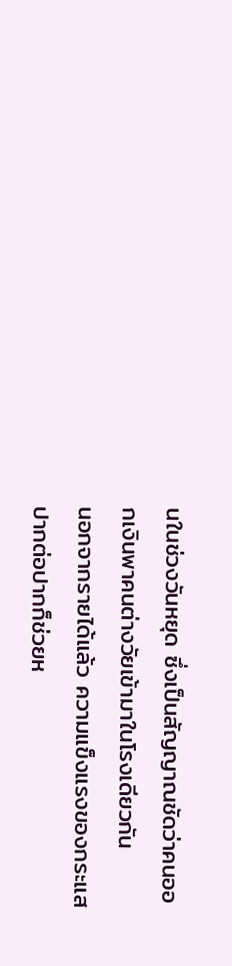นในช่วงวันหยุด ซึ่งเป็นสัญญาณชัดว่าคนออกเงินพาคนต่างวัยเข้ามาในโรงเดียวกัน
นอกจากรายได้แล้ว ความแข็งแรงของกระแสปากต่อปากก็ช่วยห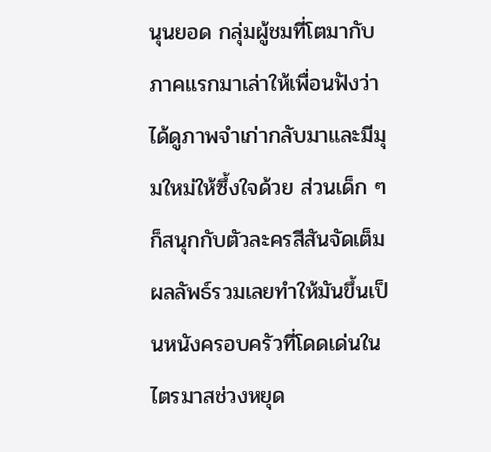นุนยอด กลุ่มผู้ชมที่โตมากับภาคแรกมาเล่าให้เพื่อนฟังว่าได้ดูภาพจำเก่ากลับมาและมีมุมใหม่ให้ซึ้งใจด้วย ส่วนเด็ก ๆ ก็สนุกกับตัวละครสีสันจัดเต็ม ผลลัพธ์รวมเลยทำให้มันขึ้นเป็นหนังครอบครัวที่โดดเด่นในไตรมาสช่วงหยุด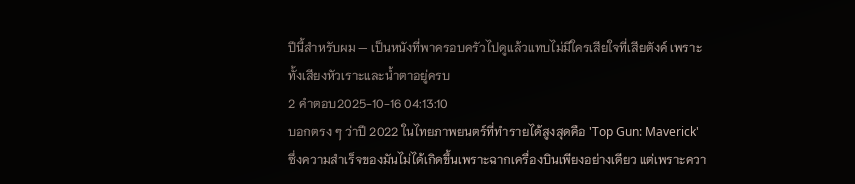ปีนี้สำหรับผม — เป็นหนังที่พาครอบครัวไปดูแล้วแทบไม่มีใครเสียใจที่เสียตังค์ เพราะทั้งเสียงหัวเราะและน้ำตาอยู่ครบ
2 คำตอบ2025-10-16 04:13:10
บอกตรง ๆ ว่าปี 2022 ในไทยภาพยนตร์ที่ทำรายได้สูงสุดคือ 'Top Gun: Maverick' ซึ่งความสำเร็จของมันไม่ได้เกิดขึ้นเพราะฉากเครื่องบินเพียงอย่างเดียว แต่เพราะควา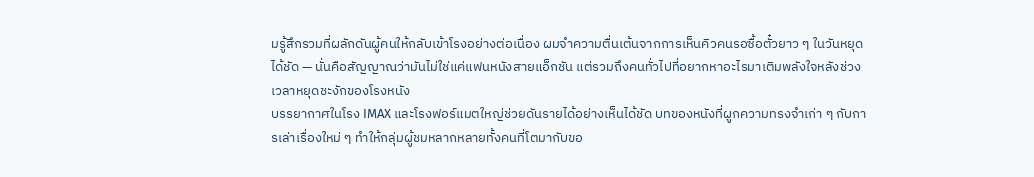มรู้สึกรวมที่ผลักดันผู้คนให้กลับเข้าโรงอย่างต่อเนื่อง ผมจำความตื่นเต้นจากการเห็นคิวคนรอซื้อตั๋วยาว ๆ ในวันหยุดได้ชัด — นั่นคือสัญญาณว่ามันไม่ใช่แค่แฟนหนังสายแอ็กชัน แต่รวมถึงคนทั่วไปที่อยากหาอะไรมาเติมพลังใจหลังช่วงเวลาหยุดชะงักของโรงหนัง
บรรยากาศในโรง IMAX และโรงฟอร์แมตใหญ่ช่วยดันรายได้อย่างเห็นได้ชัด บทของหนังที่ผูกความทรงจำเก่า ๆ กับการเล่าเรื่องใหม่ ๆ ทำให้กลุ่มผู้ชมหลากหลายทั้งคนที่โตมากับขอ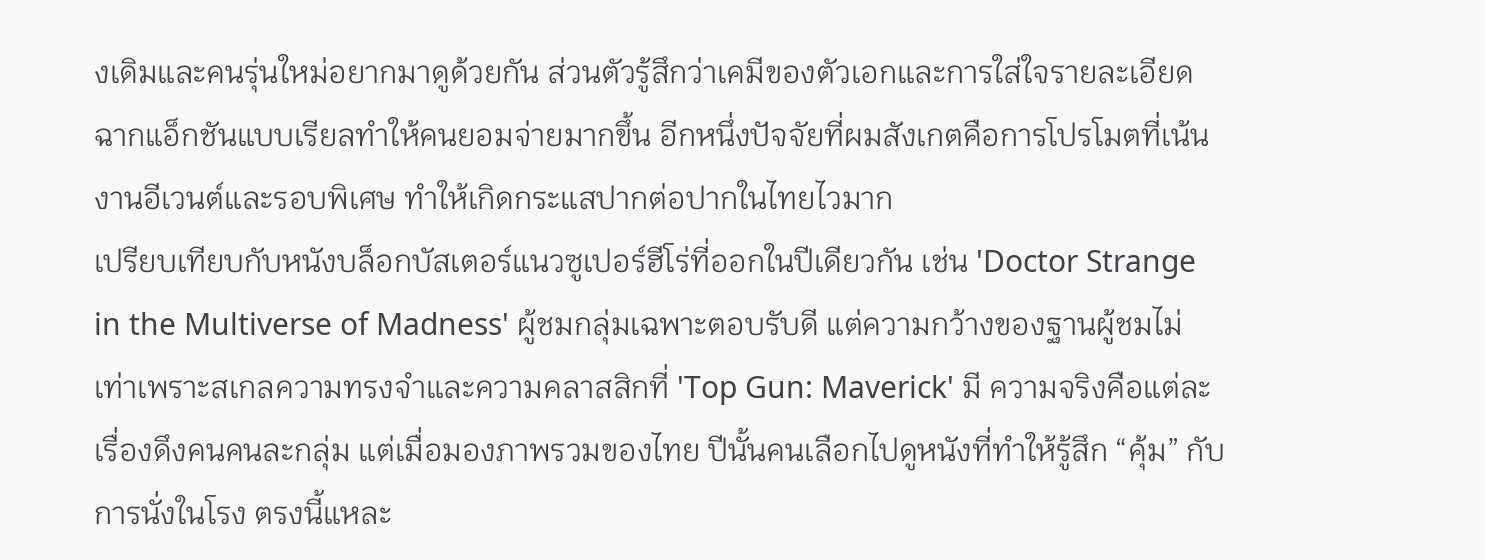งเดิมและคนรุ่นใหม่อยากมาดูด้วยกัน ส่วนตัวรู้สึกว่าเคมีของตัวเอกและการใส่ใจรายละเอียดฉากแอ็กชันแบบเรียลทำให้คนยอมจ่ายมากขึ้น อีกหนึ่งปัจจัยที่ผมสังเกตคือการโปรโมตที่เน้นงานอีเวนต์และรอบพิเศษ ทำให้เกิดกระแสปากต่อปากในไทยไวมาก
เปรียบเทียบกับหนังบล็อกบัสเตอร์แนวซูเปอร์ฮีโร่ที่ออกในปีเดียวกัน เช่น 'Doctor Strange in the Multiverse of Madness' ผู้ชมกลุ่มเฉพาะตอบรับดี แต่ความกว้างของฐานผู้ชมไม่เท่าเพราะสเกลความทรงจำและความคลาสสิกที่ 'Top Gun: Maverick' มี ความจริงคือแต่ละเรื่องดึงคนคนละกลุ่ม แต่เมื่อมองภาพรวมของไทย ปีนั้นคนเลือกไปดูหนังที่ทำให้รู้สึก “คุ้ม” กับการนั่งในโรง ตรงนี้แหละ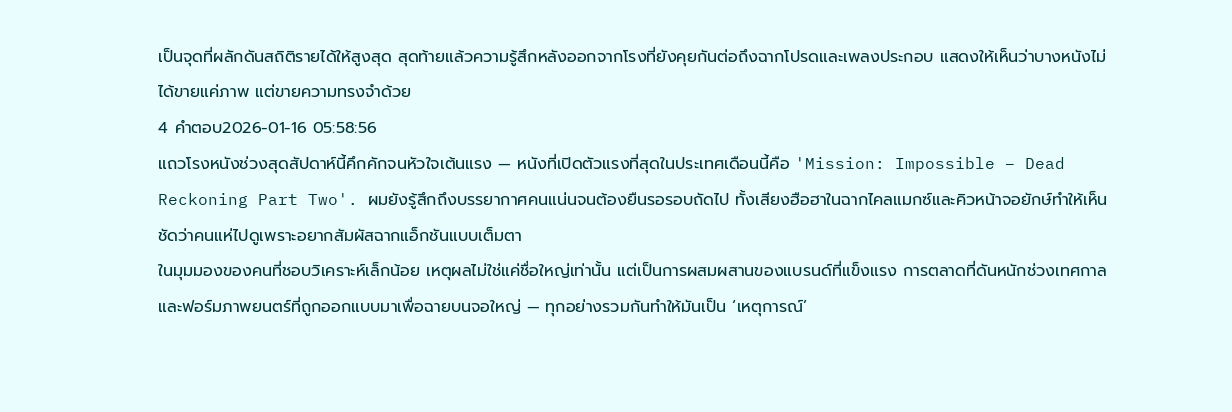เป็นจุดที่ผลักดันสถิติรายได้ให้สูงสุด สุดท้ายแล้วความรู้สึกหลังออกจากโรงที่ยังคุยกันต่อถึงฉากโปรดและเพลงประกอบ แสดงให้เห็นว่าบางหนังไม่ได้ขายแค่ภาพ แต่ขายความทรงจำด้วย
4 คำตอบ2026-01-16 05:58:56
แถวโรงหนังช่วงสุดสัปดาห์นี้คึกคักจนหัวใจเต้นแรง — หนังที่เปิดตัวแรงที่สุดในประเทศเดือนนี้คือ 'Mission: Impossible – Dead Reckoning Part Two'. ผมยังรู้สึกถึงบรรยากาศคนแน่นจนต้องยืนรอรอบถัดไป ทั้งเสียงฮือฮาในฉากไคลแมกซ์และคิวหน้าจอยักษ์ทำให้เห็นชัดว่าคนแห่ไปดูเพราะอยากสัมผัสฉากแอ็กชันแบบเต็มตา
ในมุมมองของคนที่ชอบวิเคราะห์เล็กน้อย เหตุผลไม่ใช่แค่ชื่อใหญ่เท่านั้น แต่เป็นการผสมผสานของแบรนด์ที่แข็งแรง การตลาดที่ดันหนักช่วงเทศกาล และฟอร์มภาพยนตร์ที่ถูกออกแบบมาเพื่อฉายบนจอใหญ่ — ทุกอย่างรวมกันทำให้มันเป็น ‘เหตุการณ์’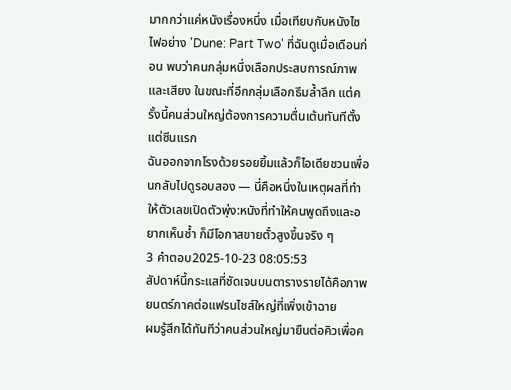มากกว่าแค่หนังเรื่องหนึ่ง เมื่อเทียบกับหนังไซไฟอย่าง 'Dune: Part Two' ที่ฉันดูเมื่อเดือนก่อน พบว่าคนกลุ่มหนึ่งเลือกประสบการณ์ภาพและเสียง ในขณะที่อีกกลุ่มเลือกธีมล้ำลึก แต่ครั้งนี้คนส่วนใหญ่ต้องการความตื่นเต้นทันทีตั้งแต่ซีนแรก
ฉันออกจากโรงด้วยรอยยิ้มแล้วก็ไอเดียชวนเพื่อนกลับไปดูรอบสอง — นี่คือหนึ่งในเหตุผลที่ทำให้ตัวเลขเปิดตัวพุ่ง:หนังที่ทำให้คนพูดถึงและอยากเห็นซ้ำ ก็มีโอกาสขายตั๋วสูงขึ้นจริง ๆ
3 คำตอบ2025-10-23 08:05:53
สัปดาห์นี้กระแสที่ชัดเจนบนตารางรายได้คือภาพยนตร์ภาคต่อแฟรนไชส์ใหญ่ที่เพิ่งเข้าฉาย
ผมรู้สึกได้ทันทีว่าคนส่วนใหญ่มายืนต่อคิวเพื่อค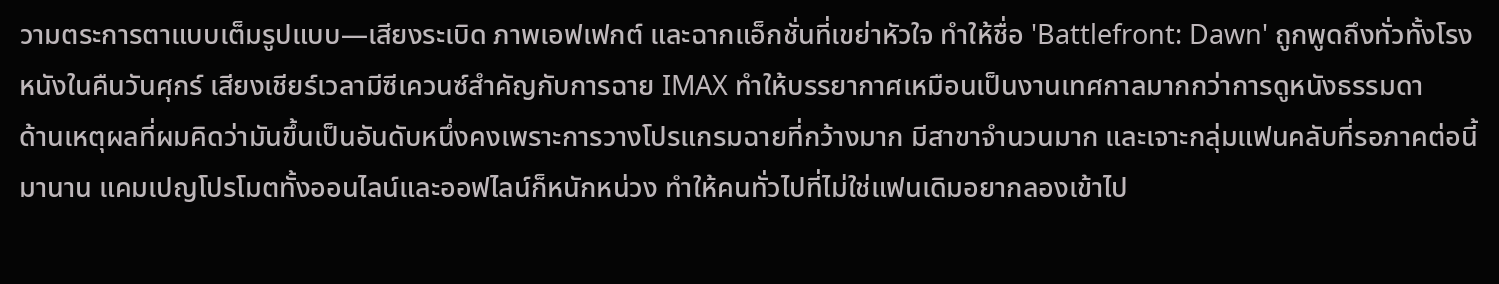วามตระการตาแบบเต็มรูปแบบ—เสียงระเบิด ภาพเอฟเฟกต์ และฉากแอ็กชั่นที่เขย่าหัวใจ ทำให้ชื่อ 'Battlefront: Dawn' ถูกพูดถึงทั่วทั้งโรงหนังในคืนวันศุกร์ เสียงเชียร์เวลามีซีเควนซ์สำคัญกับการฉาย IMAX ทำให้บรรยากาศเหมือนเป็นงานเทศกาลมากกว่าการดูหนังธรรมดา
ด้านเหตุผลที่ผมคิดว่ามันขึ้นเป็นอันดับหนึ่งคงเพราะการวางโปรแกรมฉายที่กว้างมาก มีสาขาจำนวนมาก และเจาะกลุ่มแฟนคลับที่รอภาคต่อนี้มานาน แคมเปญโปรโมตทั้งออนไลน์และออฟไลน์ก็หนักหน่วง ทำให้คนทั่วไปที่ไม่ใช่แฟนเดิมอยากลองเข้าไป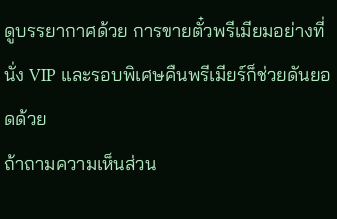ดูบรรยากาศด้วย การขายตั๋วพรีเมียมอย่างที่นั่ง VIP และรอบพิเศษคืนพรีเมียร์ก็ช่วยดันยอดด้วย
ถ้าถามความเห็นส่วน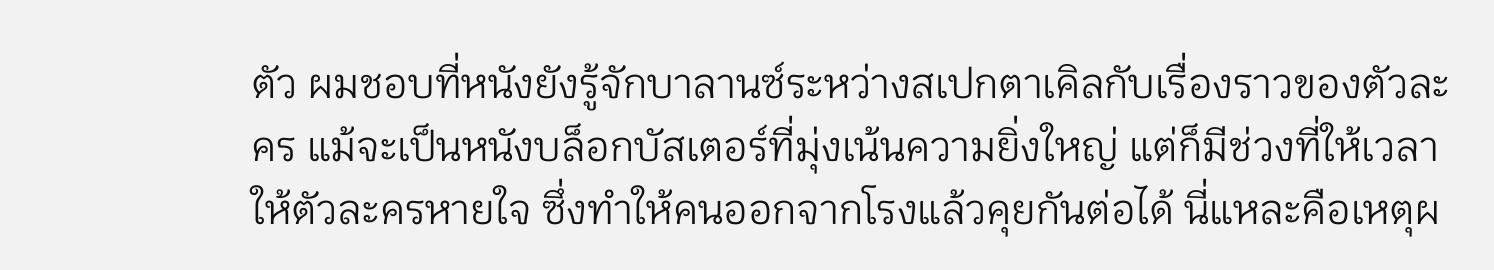ตัว ผมชอบที่หนังยังรู้จักบาลานซ์ระหว่างสเปกตาเคิลกับเรื่องราวของตัวละคร แม้จะเป็นหนังบล็อกบัสเตอร์ที่มุ่งเน้นความยิ่งใหญ่ แต่ก็มีช่วงที่ให้เวลาให้ตัวละครหายใจ ซึ่งทำให้คนออกจากโรงแล้วคุยกันต่อได้ นี่แหละคือเหตุผ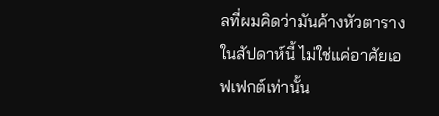ลที่ผมคิดว่ามันค้างหัวตารางในสัปดาห์นี้ ไม่ใช่แค่อาศัยเอฟเฟกต์เท่านั้น